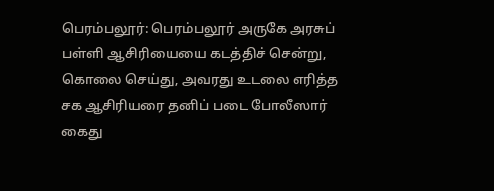பெரம்பலூர்: பெரம்பலூர் அருகே அரசுப் பள்ளி ஆசிரியையை கடத்திச் சென்று, கொலை செய்து, அவரது உடலை எரித்த சக ஆசிரியரை தனிப் படை போலீஸார் கைது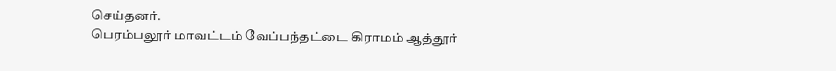செய்தனர்.
பெரம்பலூர் மாவட்டம் வேப்பந்தட்டை கிராமம் ஆத்தூர்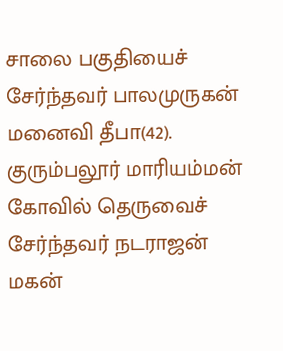சாலை பகுதியைச் சேர்ந்தவர் பாலமுருகன் மனைவி தீபா(42). குரும்பலூர் மாரியம்மன் கோவில் தெருவைச் சேர்ந்தவர் நடராஜன் மகன்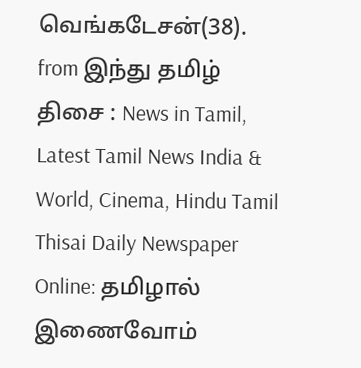வெங்கடேசன்(38).
from இந்து தமிழ் திசை : News in Tamil, Latest Tamil News India & World, Cinema, Hindu Tamil Thisai Daily Newspaper Online: தமிழால் இணைவோம்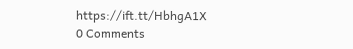https://ift.tt/HbhgA1X
0 Comments